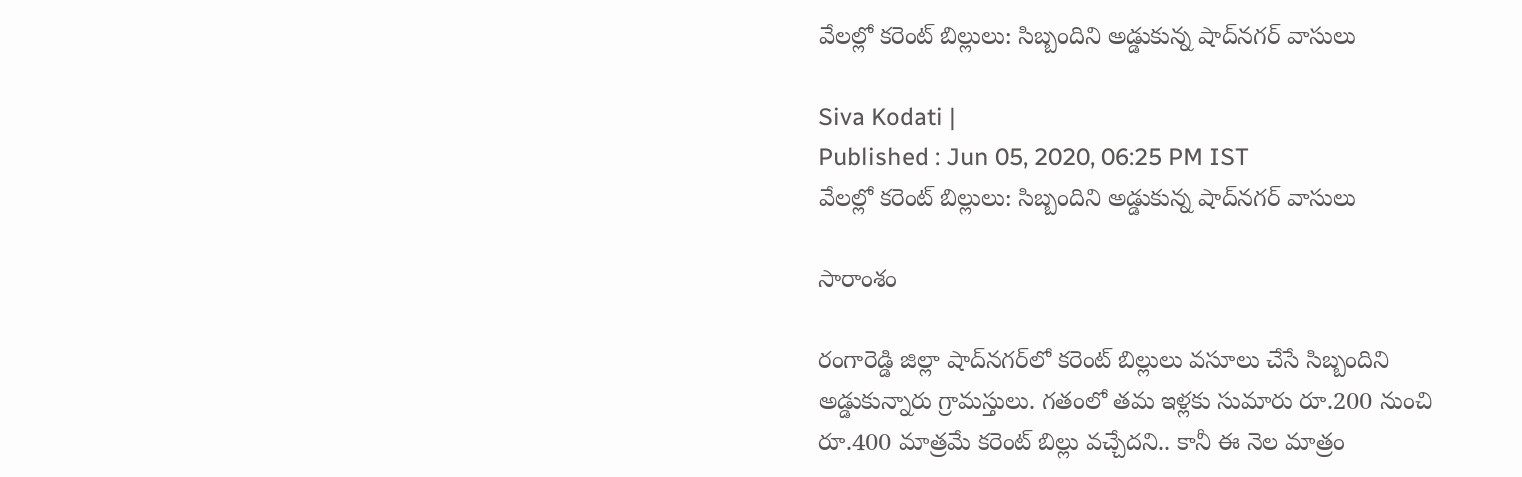వేలల్లో కరెంట్ బిల్లులు: సిబ్బందిని అడ్డుకున్న షాద్‌నగర్ వాసులు

Siva Kodati |
Published : Jun 05, 2020, 06:25 PM IST
వేలల్లో కరెంట్ బిల్లులు: సిబ్బందిని అడ్డుకున్న షాద్‌నగర్ వాసులు

సారాంశం

రంగారెడ్డి జిల్లా షాద్‌నగర్‌లో కరెంట్ బిల్లులు వసూలు చేసే సిబ్బందిని అడ్డుకున్నారు గ్రామస్తులు. గతంలో తమ ఇళ్లకు సుమారు రూ.200 నుంచి రూ.400 మాత్రమే కరెంట్ బిల్లు వచ్చేదని.. కానీ ఈ నెల మాత్రం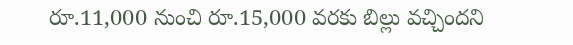రూ.11,000 నుంచి రూ.15,000 వరకు బిల్లు వచ్చిందని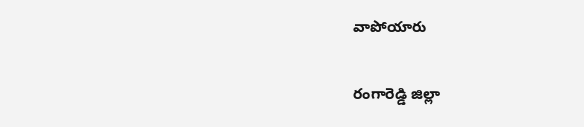వాపోయారు

రంగారెడ్డి జిల్లా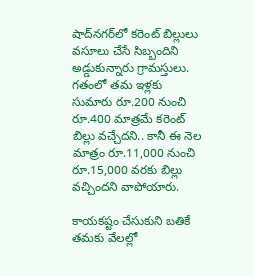షాద్‌నగర్‌లో కరెంట్ బిల్లులు వసూలు చేసే సిబ్బందిని అడ్డుకున్నారు గ్రామస్తులు. గతంలో తమ ఇళ్లకు సుమారు రూ.200 నుంచి రూ.400 మాత్రమే కరెంట్ బిల్లు వచ్చేదని.. కానీ ఈ నెల మాత్రం రూ.11,000 నుంచి రూ.15,000 వరకు బిల్లు వచ్చిందని వాపోయారు.

కాయకష్టం చేసుకుని బతికే తమకు వేలల్లో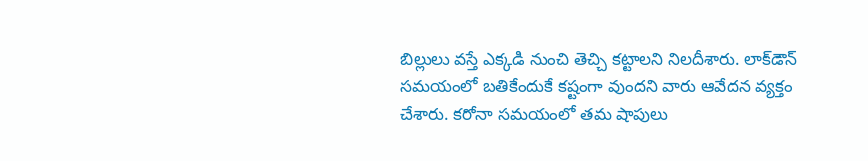బిల్లులు వస్తే ఎక్కడి నుంచి తెచ్చి కట్టాలని నిలదీశారు. లాక్‌డౌన్ సమయంలో బతికేందుకే కష్టంగా వుందని వారు ఆవేదన వ్యక్తం చేశారు. కరోనా సమయంలో తమ షాపులు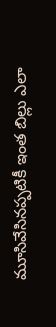మూసివేసినప్పటికీ ఇంత బిల్లు ఎలా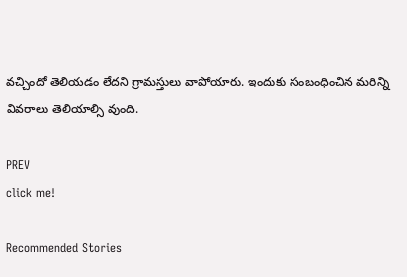వచ్చిందో తెలియడం లేదని గ్రామస్తులు వాపోయారు. ఇందుకు సంబంధించిన మరిన్ని వివరాలు తెలియాల్సి వుంది.

PREV
click me!

Recommended Stories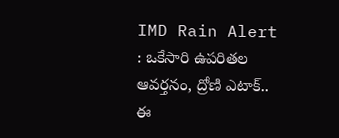IMD Rain Alert : ఒకేసారి ఉపరితల ఆవర్తనం, ద్రోణి ఎటాక్.. ఈ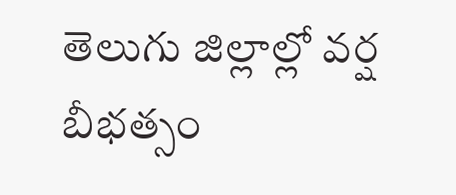తెలుగు జిల్లాల్లో వర్ష బీభత్సం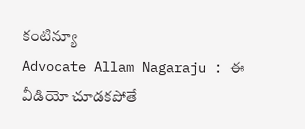కంటిన్యూ
Advocate Allam Nagaraju : ఈ వీడియో చూడకపోతే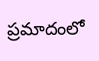ప్రమాదంలో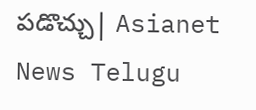పడొచ్చు| Asianet News Telugu